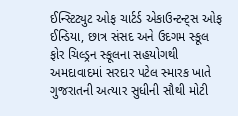ઈન્સ્ટિટ્યુટ ઓફ ચાર્ટર્ડ એકાઉન્ટન્ટ્સ ઓફ ઈન્ડિયા, છાત્ર સંસદ અને ઉદગમ સ્કૂલ ફોર ચિલ્ડ્રન સ્કૂલના સહયોગથી અમદાવાદમાં સરદાર પટેલ સ્મારક ખાતે ગુજરાતની અત્યાર સુધીની સૌથી મોટી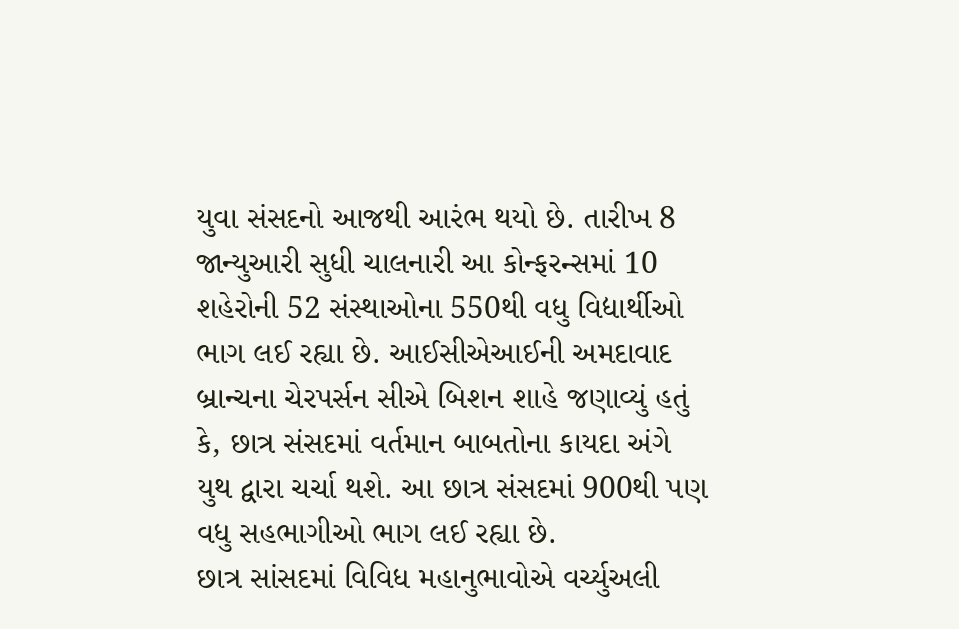યુવા સંસદનો આજથી આરંભ થયો છે. તારીખ 8 જાન્યુઆરી સુધી ચાલનારી આ કોન્ફરન્સમાં 10 શહેરોની 52 સંસ્થાઓના 550થી વધુ વિદ્યાર્થીઓ ભાગ લઈ રહ્યા છે. આઈસીએઆઈની અમદાવાદ બ્રાન્ચના ચેરપર્સન સીએ બિશન શાહે જણાવ્યું હતું કે, છાત્ર સંસદમાં વર્તમાન બાબતોના કાયદા અંગે યુથ દ્વારા ચર્ચા થશે. આ છાત્ર સંસદમાં 900થી પણ વધુ સહભાગીઓ ભાગ લઈ રહ્યા છે.
છાત્ર સાંસદમાં વિવિધ મહાનુભાવોએ વર્ચ્યુઅલી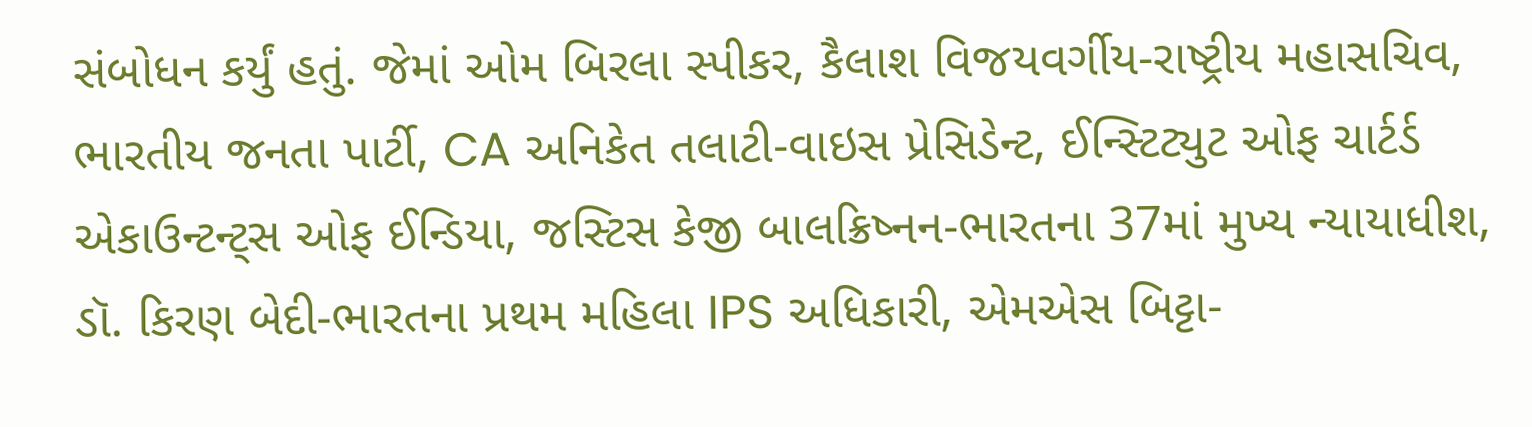સંબોધન કર્યું હતું. જેમાં ઓમ બિરલા સ્પીકર, કૈલાશ વિજયવર્ગીય-રાષ્ટ્રીય મહાસચિવ, ભારતીય જનતા પાર્ટી, CA અનિકેત તલાટી-વાઇસ પ્રેસિડેન્ટ, ઈન્સ્ટિટ્યુટ ઓફ ચાર્ટર્ડ એકાઉન્ટન્ટ્સ ઓફ ઈન્ડિયા, જસ્ટિસ કેજી બાલક્રિષ્નન-ભારતના 37માં મુખ્ય ન્યાયાધીશ, ડૉ. કિરણ બેદી-ભારતના પ્રથમ મહિલા IPS અધિકારી, એમએસ બિટ્ટા-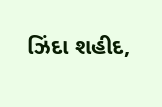ઝિંદા શહીદ,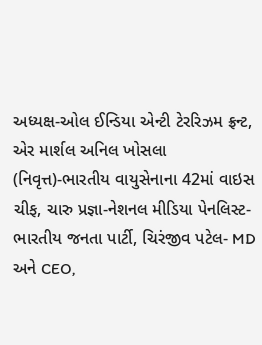અધ્યક્ષ-ઓલ ઈન્ડિયા એન્ટી ટેરરિઝમ ફ્રન્ટ, એર માર્શલ અનિલ ખોસલા (નિવૃત્ત)-ભારતીય વાયુસેનાના 42માં વાઇસ ચીફ, ચારુ પ્રજ્ઞા-નેશનલ મીડિયા પેનલિસ્ટ-ભારતીય જનતા પાર્ટી, ચિરંજીવ પટેલ- MD અને CEO,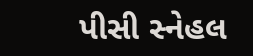પીસી સ્નેહલ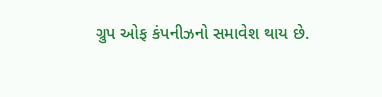ગ્રુપ ઓફ કંપનીઝનો સમાવેશ થાય છે.